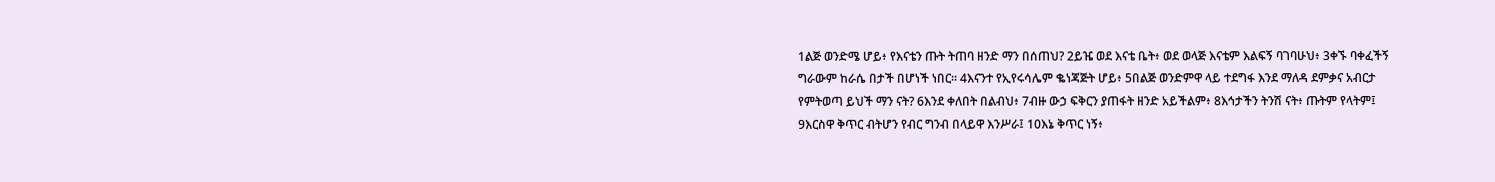1ልጅ ወንድሜ ሆይ፥ የእናቴን ጡት ትጠባ ዘንድ ማን በሰጠህ? 2ይዤ ወደ እናቴ ቤት፥ ወደ ወላጅ እናቴም እልፍኝ ባገባሁህ፥ 3ቀኙ ባቀፈችኝ ግራውም ከራሴ በታች በሆነች ነበር። 4እናንተ የኢየሩሳሌም ቈነጃጅት ሆይ፥ 5በልጅ ወንድምዋ ላይ ተደግፋ እንደ ማለዳ ደምቃና አብርታ የምትወጣ ይህች ማን ናት? 6እንደ ቀለበት በልብህ፥ 7ብዙ ውኃ ፍቅርን ያጠፋት ዘንድ አይችልም፥ 8እኅታችን ትንሽ ናት፥ ጡትም የላትም፤ 9እርስዋ ቅጥር ብትሆን የብር ግንብ በላይዋ እንሥራ፤ 10እኔ ቅጥር ነኝ፥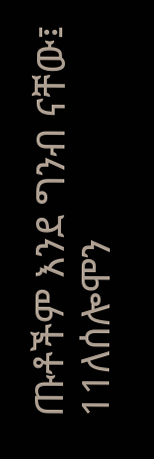ጡቶችም እንደ ግንብ ናቸው፤ 11ለሰሎሞን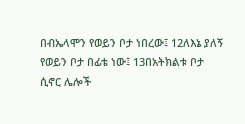በብኤላሞን የወይን ቦታ ነበረው፤ 12ለእኔ ያለኝ የወይን ቦታ በፊቴ ነው፤ 13በአትክልቱ ቦታ ሲኖር ሌሎች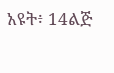አዩት፥ 14ልጅ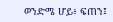ወንድሜ ሆይ፥ ፍጠን፤